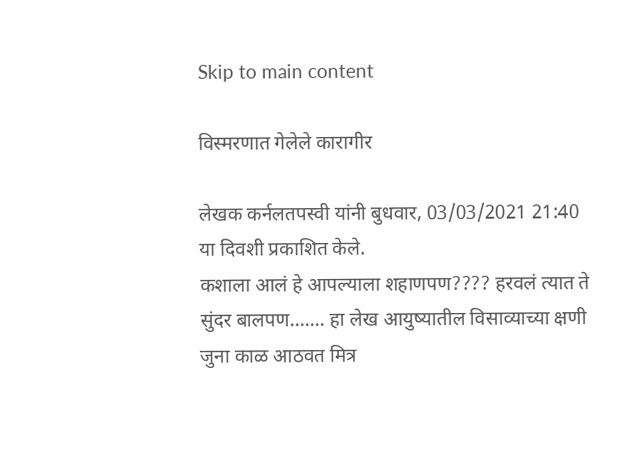Skip to main content

विस्मरणात गेलेले कारागीर

लेखक कर्नलतपस्वी यांनी बुधवार, 03/03/2021 21:40 या दिवशी प्रकाशित केले.
कशाला आलं हे आपल्याला शहाणपण???? हरवलं त्यात ते सुंदर बालपण....... हा लेख आयुष्यातील विसाव्याच्या क्षणी जुना काळ आठवत मित्र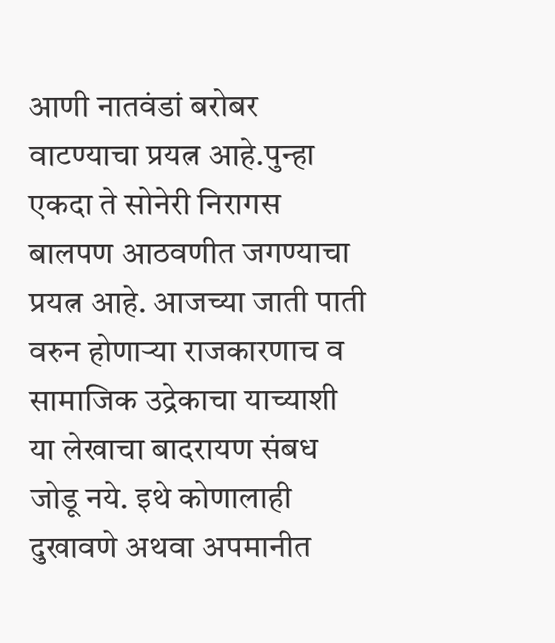आणी नातवंडां बरोबर वाटण्याचा प्रयत्न आहे.पुन्हा एकदा ते सोनेरी निरागस बालपण आठवणीत जगण्याचा प्रयत्न आहे. आजच्या जाती पाती वरुन होणार्‍या राजकारणाच व सामाजिक उद्रेकाचा याच्याशी या लेखाचा बादरायण संबध जोडू नये. इथे कोणालाही दुखावणे अथवा अपमानीत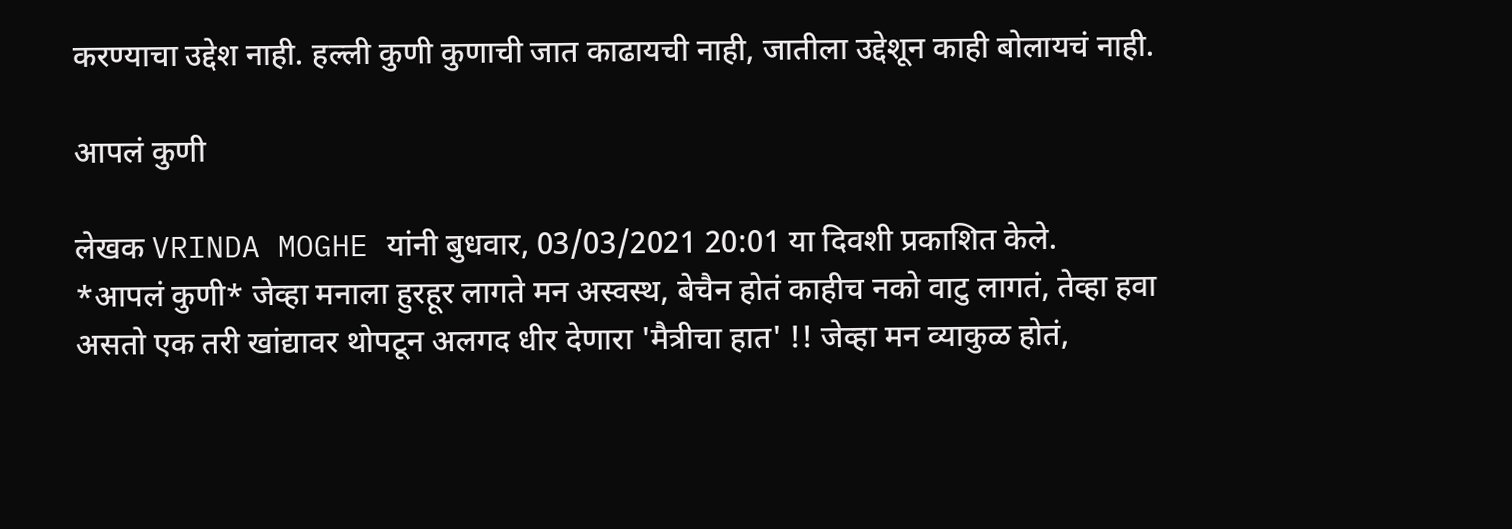करण्याचा उद्देश नाही. हल्ली कुणी कुणाची जात काढायची नाही, जातीला उद्देशून काही बोलायचं नाही.

आपलं कुणी

लेखक VRINDA MOGHE यांनी बुधवार, 03/03/2021 20:01 या दिवशी प्रकाशित केले.
*आपलं कुणी* जेव्हा मनाला हुरहूर लागते मन अस्वस्थ, बेचैन होतं काहीच नको वाटु लागतं, तेव्हा हवा असतो एक तरी खांद्यावर थोपटून अलगद धीर देणारा 'मैत्रीचा हात' !! जेव्हा मन व्याकुळ होतं,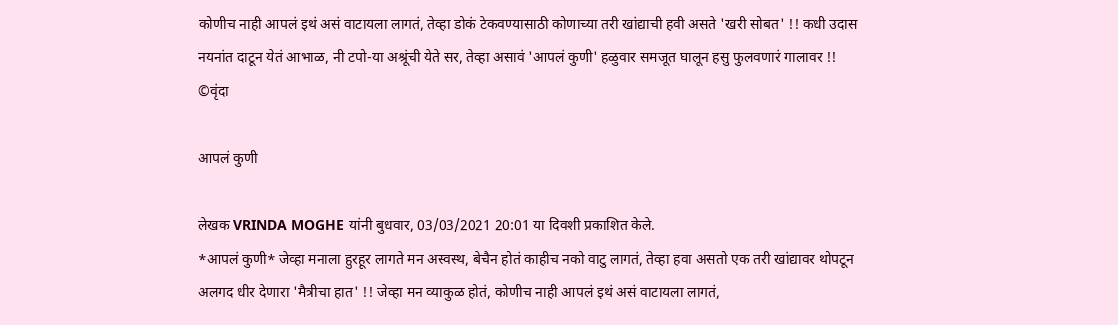कोणीच नाही आपलं इथं असं वाटायला लागतं, तेव्हा डोकं टेकवण्यासाठी कोणाच्या तरी खांद्याची हवी असते 'खरी सोबत' !! कधी उदास नयनांत दाटून येतं आभाळ, नी टपो-या अश्रूंची येते सर, तेव्हा असावं 'आपलं कुणी' हळुवार समजूत घालून हसु फुलवणारं गालावर !! ©वृंदा

आपलं कुणी

लेखक VRINDA MOGHE यांनी बुधवार, 03/03/2021 20:01 या दिवशी प्रकाशित केले.
*आपलं कुणी* जेव्हा मनाला हुरहूर लागते मन अस्वस्थ, बेचैन होतं काहीच नको वाटु लागतं, तेव्हा हवा असतो एक तरी खांद्यावर थोपटून अलगद धीर देणारा 'मैत्रीचा हात' !! जेव्हा मन व्याकुळ होतं, कोणीच नाही आपलं इथं असं वाटायला लागतं,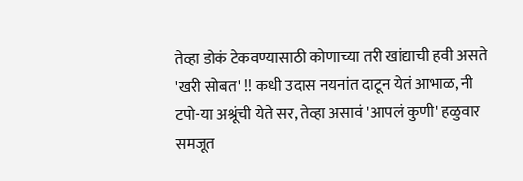तेव्हा डोकं टेकवण्यासाठी कोणाच्या तरी खांद्याची हवी असते 'खरी सोबत' !! कधी उदास नयनांत दाटून येतं आभाळ, नी टपो-या अश्रूंची येते सर, तेव्हा असावं 'आपलं कुणी' हळुवार समजूत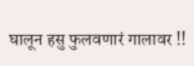घालून हसु फुलवणारं गालावर !!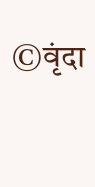©वृंदा